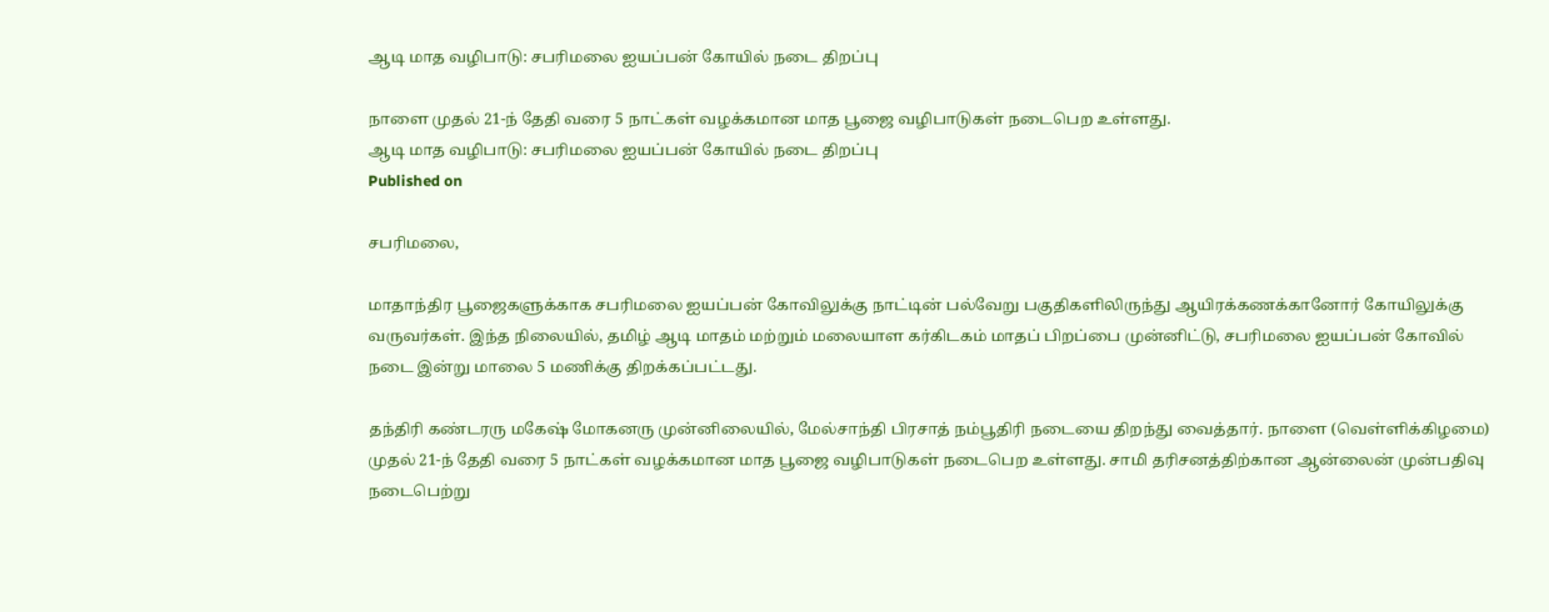ஆடி மாத வழிபாடு: சபரிமலை ஐயப்பன் கோயில் நடை திறப்பு

நாளை முதல் 21-ந் தேதி வரை 5 நாட்கள் வழக்கமான மாத பூஜை வழிபாடுகள் நடைபெற உள்ளது.
ஆடி மாத வழிபாடு: சபரிமலை ஐயப்பன் கோயில் நடை திறப்பு
Published on

சபரிமலை,

மாதாந்திர பூஜைகளுக்காக சபரிமலை ஐயப்பன் கோவிலுக்கு நாட்டின் பல்வேறு பகுதிகளிலிருந்து ஆயிரக்கணக்கானோர் கோயிலுக்கு வருவர்கள். இந்த நிலையில், தமிழ் ஆடி மாதம் மற்றும் மலையாள கர்கிடகம் மாதப் பிறப்பை முன்னிட்டு, சபரிமலை ஐயப்பன் கோவில் நடை இன்று மாலை 5 மணிக்கு திறக்கப்பட்டது.

தந்திரி கண்டரரு மகேஷ் மோகனரு முன்னிலையில், மேல்சாந்தி பிரசாத் நம்பூதிரி நடையை திறந்து வைத்தார். நாளை (வெள்ளிக்கிழமை) முதல் 21-ந் தேதி வரை 5 நாட்கள் வழக்கமான மாத பூஜை வழிபாடுகள் நடைபெற உள்ளது. சாமி தரிசனத்திற்கான ஆன்லைன் முன்பதிவு நடைபெற்று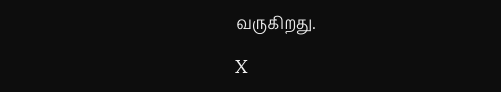வருகிறது.

X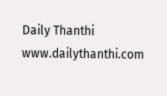Daily Thanthi
www.dailythanthi.com